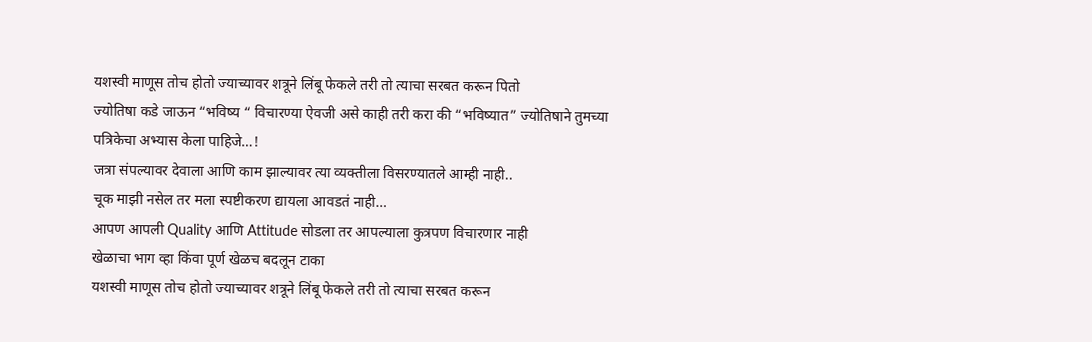यशस्वी माणूस तोच होतो ज्याच्यावर शत्रूने लिंबू फेकले तरी तो त्याचा सरबत करून पितो
ज्योतिषा कडे जाऊन “भविष्य “ विचारण्या ऐवजी असे काही तरी करा की “भविष्यात” ज्योतिषाने तुमच्या पत्रिकेचा अभ्यास केला पाहिजे…!
जत्रा संपल्यावर देवाला आणि काम झाल्यावर त्या व्यक्तीला विसरण्यातले आम्ही नाही..
चूक माझी नसेल तर मला स्पष्टीकरण द्यायला आवडतं नाही…
आपण आपली Quality आणि Attitude सोडला तर आपल्याला कुत्रपण विचारणार नाही
खेळाचा भाग व्हा किंवा पूर्ण खेळच बदलून टाका
यशस्वी माणूस तोच होतो ज्याच्यावर शत्रूने लिंबू फेकले तरी तो त्याचा सरबत करून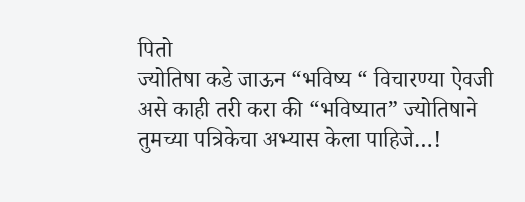पितो
ज्योतिषा कडे जाऊन “भविष्य “ विचारण्या ऐवजी असे काही तरी करा की “भविष्यात” ज्योतिषाने तुमच्या पत्रिकेचा अभ्यास केला पाहिजे…!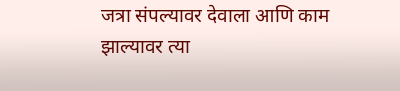जत्रा संपल्यावर देवाला आणि काम झाल्यावर त्या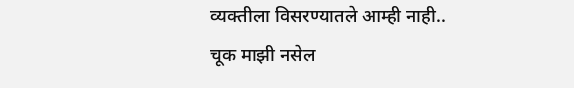व्यक्तीला विसरण्यातले आम्ही नाही..
चूक माझी नसेल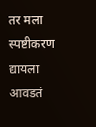तर मला स्पष्टीकरण द्यायला आवडतं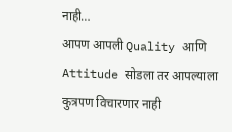नाही…
आपण आपली Quality आणि Attitude सोडला तर आपल्याला कुत्रपण विचारणार नाही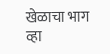खेळाचा भाग व्हा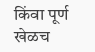किंवा पूर्ण खेळच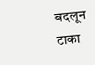बदलून टाका